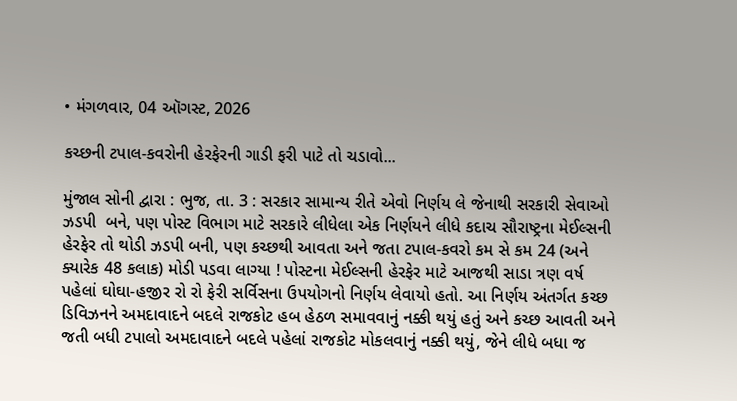• મંગળવાર, 04 ઑગસ્ટ, 2026

કચ્છની ટપાલ-કવરોની હેરફેરની ગાડી ફરી પાટે તો ચડાવો...

મુંજાલ સોની દ્વારા : ભુજ, તા. 3 : સરકાર સામાન્ય રીતે એવો નિર્ણય લે જેનાથી સરકારી સેવાઓ ઝડપી  બને, પણ પોસ્ટ વિભાગ માટે સરકારે લીધેલા એક નિર્ણયને લીધે કદાચ સૌરાષ્ટ્રના મેઈલ્સની હેરફેર તો થોડી ઝડપી બની, પણ કચ્છથી આવતા અને જતા ટપાલ-કવરો કમ સે કમ 24 (અને ક્યારેક 48 કલાક) મોડી પડવા લાગ્યા ! પોસ્ટના મેઈલ્સની હેરફેર માટે આજથી સાડા ત્રણ વર્ષ પહેલાં ઘોઘા-હજીર રો રો ફેરી સર્વિસના ઉપયોગનો નિર્ણય લેવાયો હતો. આ નિર્ણય અંતર્ગત કચ્છ ડિવિઝનને અમદાવાદને બદલે રાજકોટ હબ હેઠળ સમાવવાનું નક્કી થયું હતું અને કચ્છ આવતી અને જતી બધી ટપાલો અમદાવાદને બદલે પહેલાં રાજકોટ મોકલવાનું નક્કી થયું, જેને લીધે બધા જ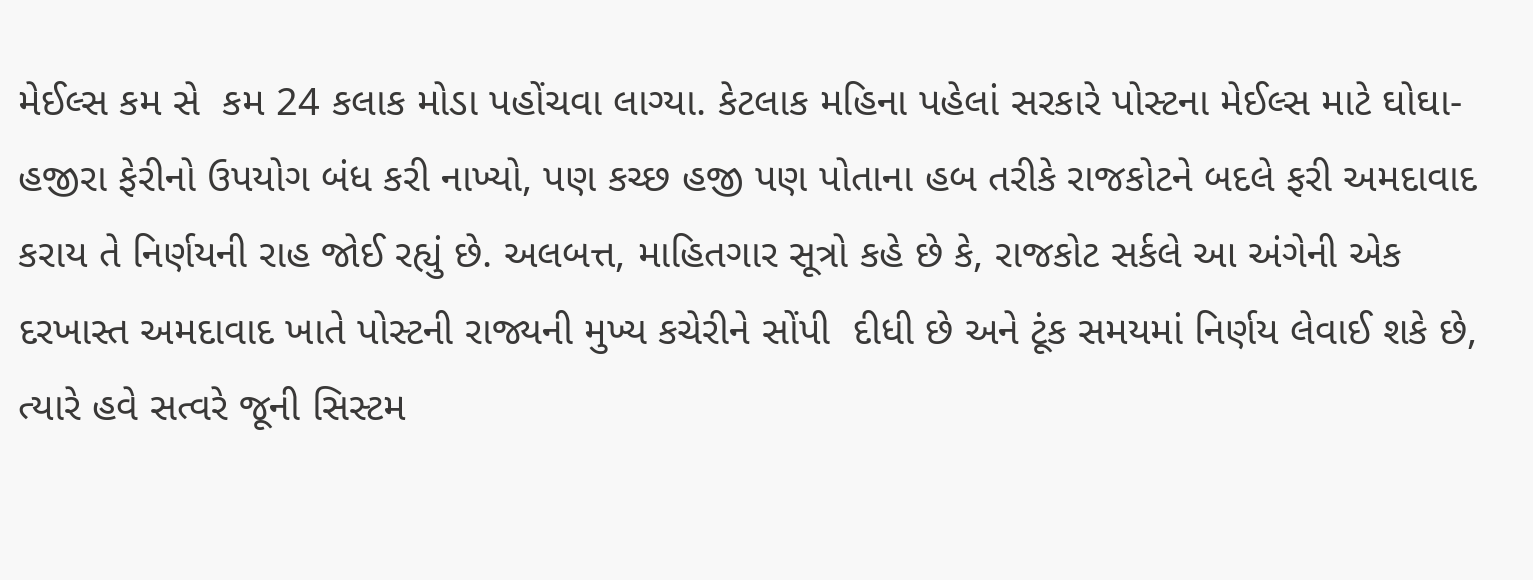મેઈલ્સ કમ સે  કમ 24 કલાક મોડા પહોંચવા લાગ્યા. કેટલાક મહિના પહેલાં સરકારે પોસ્ટના મેઈલ્સ માટે ઘોઘા-હજીરા ફેરીનો ઉપયોગ બંધ કરી નાખ્યો, પણ કચ્છ હજી પણ પોતાના હબ તરીકે રાજકોટને બદલે ફરી અમદાવાદ કરાય તે નિર્ણયની રાહ જોઈ રહ્યું છે. અલબત્ત, માહિતગાર સૂત્રો કહે છે કે, રાજકોટ સર્કલે આ અંગેની એક દરખાસ્ત અમદાવાદ ખાતે પોસ્ટની રાજ્યની મુખ્ય કચેરીને સોંપી  દીધી છે અને ટૂંક સમયમાં નિર્ણય લેવાઈ શકે છે, ત્યારે હવે સત્વરે જૂની સિસ્ટમ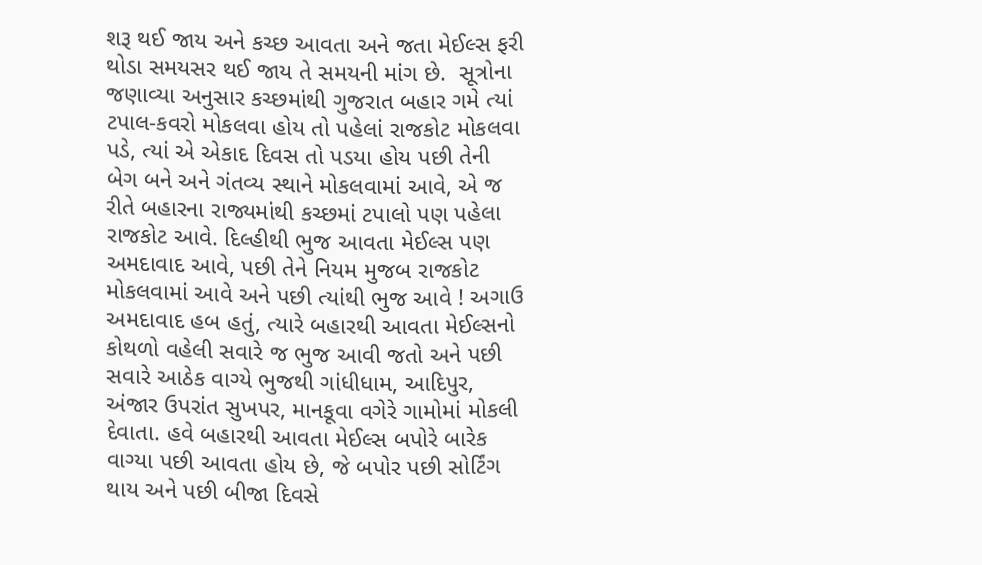શરૂ થઈ જાય અને કચ્છ આવતા અને જતા મેઈલ્સ ફરી થોડા સમયસર થઈ જાય તે સમયની માંગ છે.  સૂત્રોના જણાવ્યા અનુસાર કચ્છમાંથી ગુજરાત બહાર ગમે ત્યાં ટપાલ-કવરો મોકલવા હોય તો પહેલાં રાજકોટ મોકલવા પડે, ત્યાં એ એકાદ દિવસ તો પડયા હોય પછી તેની બેગ બને અને ગંતવ્ય સ્થાને મોકલવામાં આવે, એ જ રીતે બહારના રાજ્યમાંથી કચ્છમાં ટપાલો પણ પહેલા રાજકોટ આવે. દિલ્હીથી ભુજ આવતા મેઈલ્સ પણ અમદાવાદ આવે, પછી તેને નિયમ મુજબ રાજકોટ મોકલવામાં આવે અને પછી ત્યાંથી ભુજ આવે ! અગાઉ અમદાવાદ હબ હતું, ત્યારે બહારથી આવતા મેઈલ્સનો કોથળો વહેલી સવારે જ ભુજ આવી જતો અને પછી સવારે આઠેક વાગ્યે ભુજથી ગાંધીધામ, આદિપુર, અંજાર ઉપરાંત સુખપર, માનકૂવા વગેરે ગામોમાં મોકલી દેવાતા. હવે બહારથી આવતા મેઈલ્સ બપોરે બારેક વાગ્યા પછી આવતા હોય છે, જે બપોર પછી સોર્ટિંગ થાય અને પછી બીજા દિવસે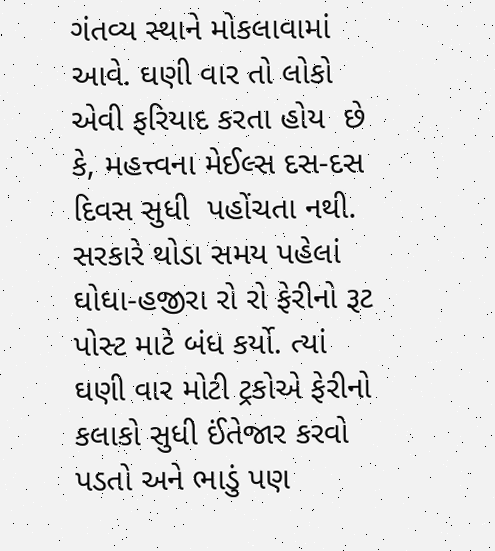ગંતવ્ય સ્થાને મોકલાવામાં આવે. ઘણી વાર તો લોકો એવી ફરિયાદ કરતા હોય  છે કે, મહત્ત્વના મેઈલ્સ દસ-દસ દિવસ સુધી  પહોંચતા નથી. સરકારે થોડા સમય પહેલાં ઘોઘા-હજીરા રો રો ફેરીનો રૂટ પોસ્ટ માટે બંધ કર્યો. ત્યાં ઘણી વાર મોટી ટ્રકોએ ફેરીનો કલાકો સુધી ઈંતેજાર કરવો પડતો અને ભાડું પણ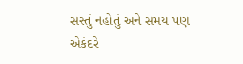સસ્તું નહોતું અને સમય પણ એકંદરે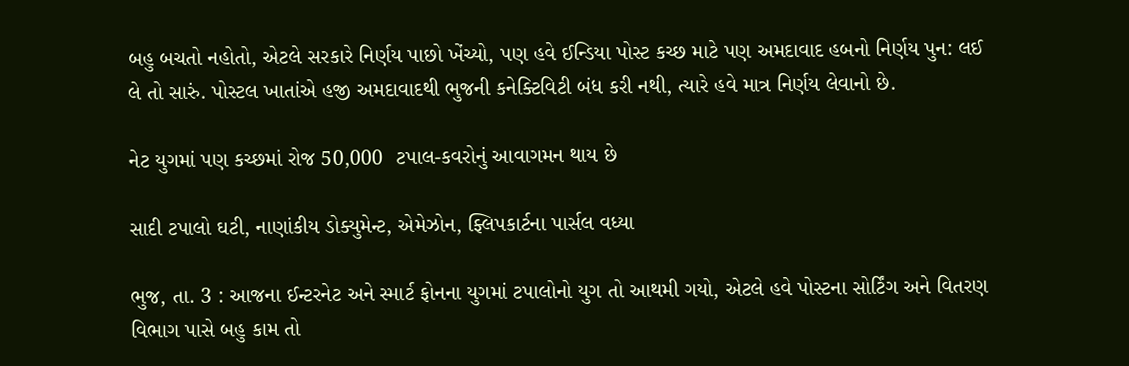બહુ બચતો નહોતો, એટલે સરકારે નિર્ણય પાછો ખેંચ્યો, પણ હવે ઈન્ડિયા પોસ્ટ કચ્છ માટે પણ અમદાવાદ હબનો નિર્ણય પુન: લઈ લે તો સારું. પોસ્ટલ ખાતાંએ હજી અમદાવાદથી ભુજની કનેક્ટિવિટી બંધ કરી નથી, ત્યારે હવે માત્ર નિર્ણય લેવાનો છે.

નેટ યુગમાં પણ કચ્છમાં રોજ 50,000  ટપાલ-કવરોનું આવાગમન થાય છે

સાદી ટપાલો ઘટી, નાણાંકીય ડોક્યુમેન્ટ, એમેઝોન, ફ્લિપકાર્ટના પાર્સલ વધ્યા

ભુજ, તા. 3 : આજના ઈન્ટરનેટ અને સ્માર્ટ ફોનના યુગમાં ટપાલોનો યુગ તો આથમી ગયો, એટલે હવે પોસ્ટના સોર્ટિંગ અને વિતરણ વિભાગ પાસે બહુ કામ તો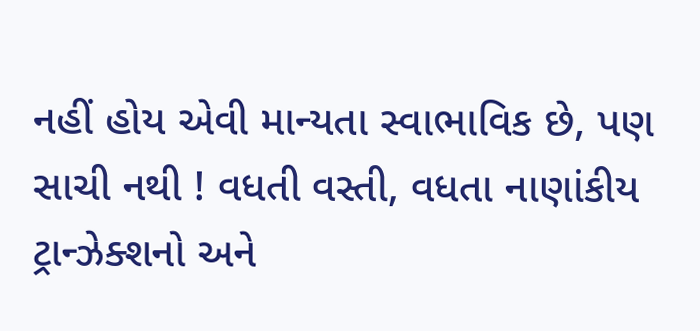નહીં હોય એવી માન્યતા સ્વાભાવિક છે, પણ સાચી નથી ! વધતી વસ્તી, વધતા નાણાંકીય ટ્રાન્ઝેક્શનો અને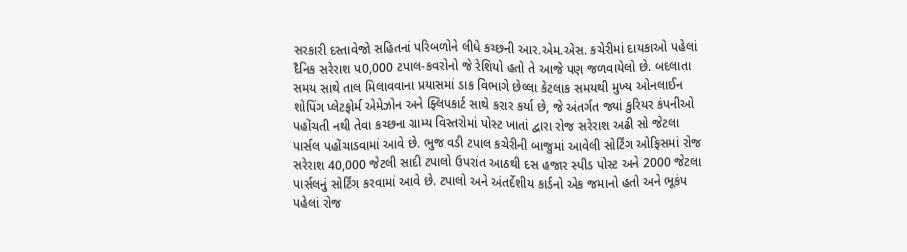સરકારી દસ્તાવેજો સહિતનાં પરિબળોને લીધે કચ્છની આર.એમ.એસ. કચેરીમાં દાયકાઓ પહેલાં દૈનિક સરેરાશ પ0,000 ટપાલ-કવરોનો જે રેશિયો હતો તે આજે પણ જળવાયેલો છે. બદલાતા સમય સાથે તાલ મિલાવવાના પ્રયાસમાં ડાક વિભાગે છેલ્લા કેટલાક સમયથી મુખ્ય ઓનલાઈન શોપિંગ પ્લેટફોર્મ એમેઝોન અને ફ્લિપકાર્ટ સાથે કરાર કર્યા છે, જે અંતર્ગત જ્યાં કુરિયર કંપનીઓ પહોંચતી નથી તેવા કચ્છના ગ્રામ્ય વિસ્તરોમાં પોસ્ટ ખાતાં દ્વારા રોજ સરેરાશ અઢી સો જેટલા પાર્સલ પહોંચાડવામાં આવે છે. ભુજ વડી ટપાલ કચેરીની બાજુમાં આવેલી સોર્ટિંગ ઓફિસમાં રોજ સરેરાશ 40,000 જેટલી સાદી ટપાલો ઉપરાંત આઠથી દસ હજાર સ્પીડ પોસ્ટ અને 2000 જેટલા પાર્સલનું સોર્ટિંગ કરવામાં આવે છે. ટપાલો અને અંતર્દેશીય કાર્ડનો એક જમાનો હતો અને ભૂકંપ પહેલાં રોજ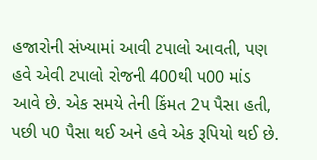હજારોની સંખ્યામાં આવી ટપાલો આવતી, પણ હવે એવી ટપાલો રોજની 400થી પ00 માંડ આવે છે. એક સમયે તેની કિંમત 2પ પૈસા હતી, પછી પ0 પૈસા થઈ અને હવે એક રૂપિયો થઈ છે.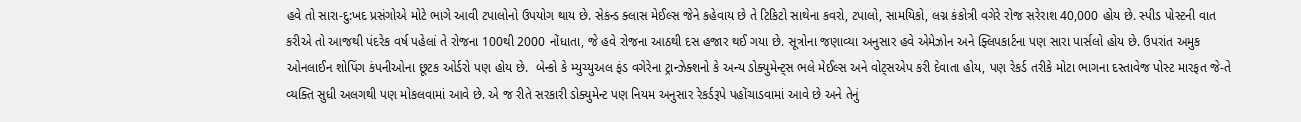હવે તો સારા-દુ:ખદ પ્રસંગોએ મોટે ભાગે આવી ટપાલોનો ઉપયોગ થાય છે. સેકન્ડ ક્લાસ મેઈલ્સ જેને કહેવાય છે તે ટિકિટો સાથેના કવરો, ટપાલો, સામયિકો, લગ્ન કંકોત્રી વગેરે રોજ સરેરાશ 40,000 હોય છે. સ્પીડ પોસ્ટની વાત કરીએ તો આજથી પંદરેક વર્ષ પહેલાં તે રોજના 100થી 2000 નોંધાતા, જે હવે રોજના આઠથી દસ હજાર થઈ ગયા છે. સૂત્રોના જણાવ્યા અનુસાર હવે એમેઝોન અને ફ્લિપકાર્ટના પણ સારા પાર્સલો હોય છે. ઉપરાંત અમુક ઓનલાઈન શોપિંગ કંપનીઓના છૂટક ઓર્ડરો પણ હોય છે.  બેન્કો કે મ્યુચ્યુઅલ ફંડ વગેરેના ટ્રાન્ઝેક્શનો કે અન્ય ડોક્યુમેન્ટ્સ ભલે મેઈલ્સ અને વોટ્સએપ કરી દેવાતા હોય, પણ રેકર્ડ તરીકે મોટા ભાગના દસ્તાવેજ પોસ્ટ મારફત જે-તે વ્યક્તિ સુધી અલગથી પણ મોકલવામાં આવે છે. એ જ રીતે સરકારી ડોક્યુમેન્ટ પણ નિયમ અનુસાર રેકર્ડરૂપે પહોંચાડવામાં આવે છે અને તેનું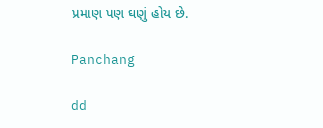પ્રમાણ પણ ઘણું હોય છે.

Panchang

dd